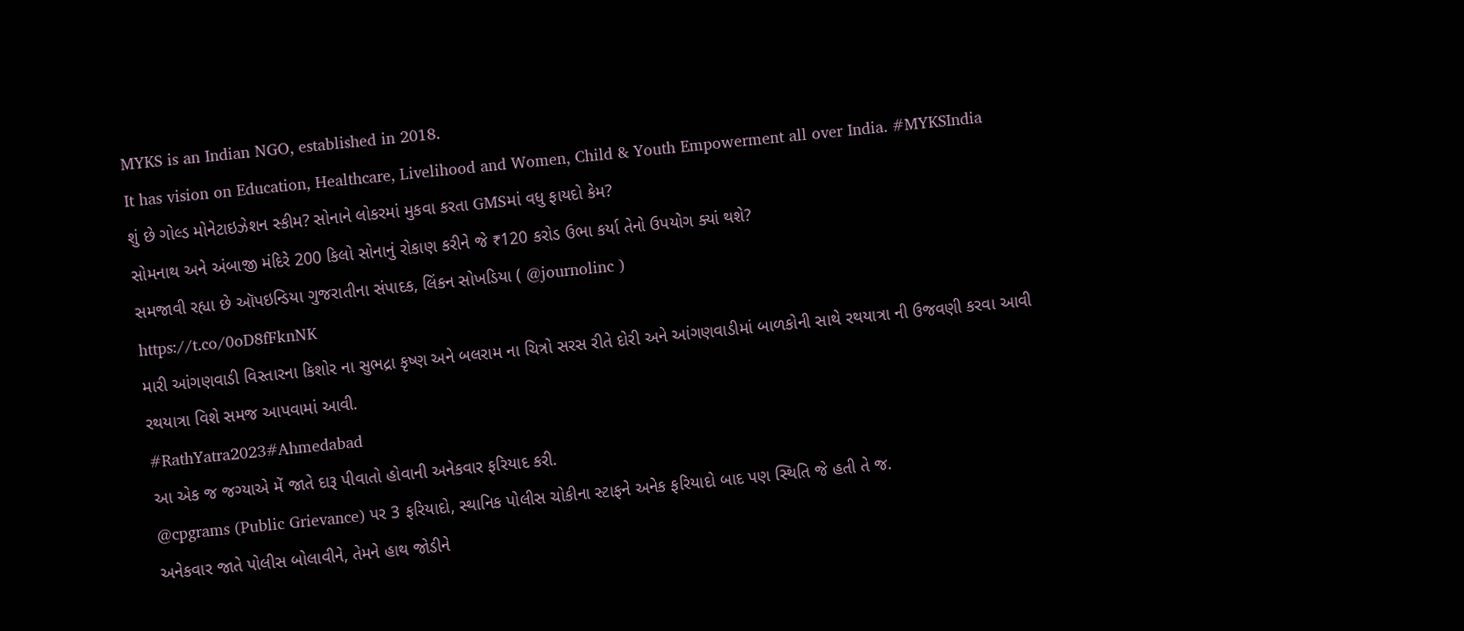MYKS is an Indian NGO, established in 2018.
It has vision on Education, Healthcare, Livelihood and Women, Child & Youth Empowerment all over India. #MYKSIndia
શું છે ગોલ્ડ મોનેટાઇઝેશન સ્કીમ? સોનાને લોકરમાં મુકવા કરતા GMSમાં વધુ ફાયદો કેમ?
સોમનાથ અને અંબાજી મંદિરે 200 કિલો સોનાનું રોકાણ કરીને જે ₹120 કરોડ ઉભા કર્યા તેનો ઉપયોગ ક્યાં થશે?
સમજાવી રહ્યા છે ઑપઇન્ડિયા ગુજરાતીના સંપાદક, લિંકન સોખડિયા ( @journolinc )
https://t.co/0oD8fFknNK
મારી આંગણવાડી વિસ્તારના કિશોર ના સુભદ્રા કૃષ્ણ અને બલરામ ના ચિત્રો સરસ રીતે દોરી અને આંગણવાડીમાં બાળકોની સાથે રથયાત્રા ની ઉજવણી કરવા આવી
રથયાત્રા વિશે સમજ આપવામાં આવી.
#RathYatra2023#Ahmedabad
આ એક જ જગ્યાએ મેં જાતે દારૂ પીવાતો હોવાની અનેકવાર ફરિયાદ કરી.
@cpgrams (Public Grievance) પર 3 ફરિયાદો, સ્થાનિક પોલીસ ચોકીના સ્ટાફને અનેક ફરિયાદો બાદ પણ સ્થિતિ જે હતી તે જ.
અનેકવાર જાતે પોલીસ બોલાવીને, તેમને હાથ જોડીને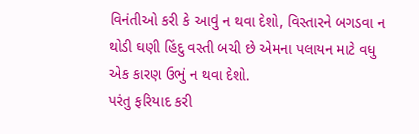વિનંતીઓ કરી કે આવું ન થવા દેશો, વિસ્તારને બગડવા ન થોડી ઘણી હિંદુ વસ્તી બચી છે એમના પલાયન માટે વધુ એક કારણ ઉભું ન થવા દેશો.
પરંતુ ફરિયાદ કરી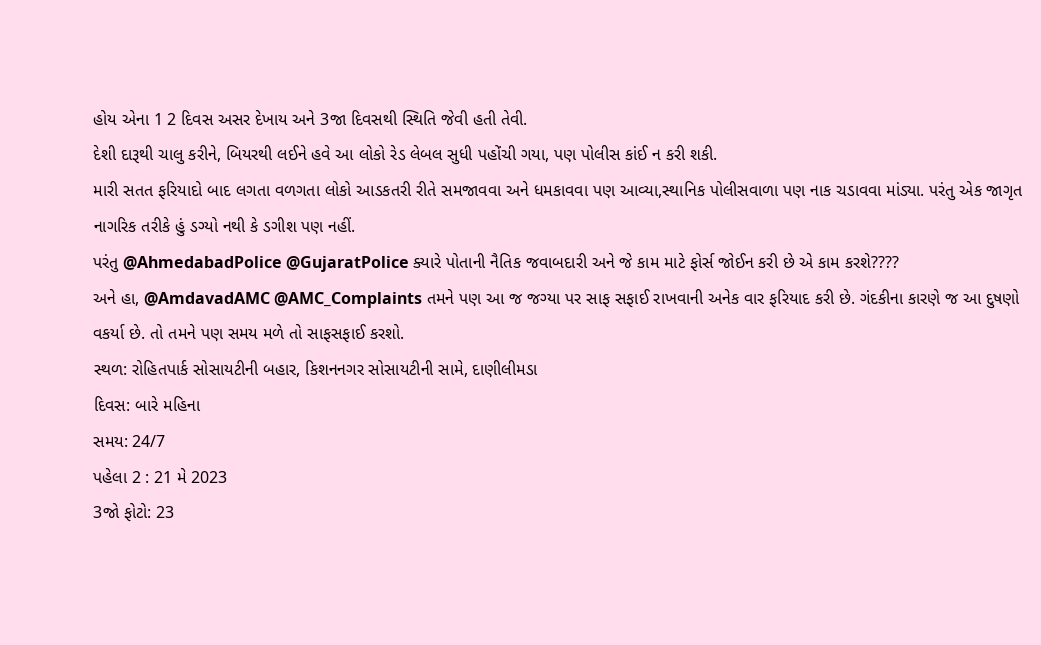હોય એના 1 2 દિવસ અસર દેખાય અને 3જા દિવસથી સ્થિતિ જેવી હતી તેવી.
દેશી દારૂથી ચાલુ કરીને, બિયરથી લઈને હવે આ લોકો રેડ લેબલ સુધી પહોંચી ગયા, પણ પોલીસ કાંઈ ન કરી શકી.
મારી સતત ફરિયાદો બાદ લગતા વળગતા લોકો આડકતરી રીતે સમજાવવા અને ધમકાવવા પણ આવ્યા,સ્થાનિક પોલીસવાળા પણ નાક ચડાવવા માંડ્યા. પરંતુ એક જાગૃત નાગરિક તરીકે હું ડગ્યો નથી કે ડગીશ પણ નહીં.
પરંતુ @AhmedabadPolice @GujaratPolice ક્યારે પોતાની નૈતિક જવાબદારી અને જે કામ માટે ફોર્સ જોઈન કરી છે એ કામ કરશે????
અને હા, @AmdavadAMC @AMC_Complaints તમને પણ આ જ જગ્યા પર સાફ સફાઈ રાખવાની અનેક વાર ફરિયાદ કરી છે. ગંદકીના કારણે જ આ દુષણો વકર્યા છે. તો તમને પણ સમય મળે તો સાફસફાઈ કરશો.
સ્થળ: રોહિતપાર્ક સોસાયટીની બહાર, કિશનનગર સોસાયટીની સામે, દાણીલીમડા
દિવસ: બારે મહિના
સમય: 24/7
પહેલા 2 : 21 મે 2023
3જો ફોટો: 23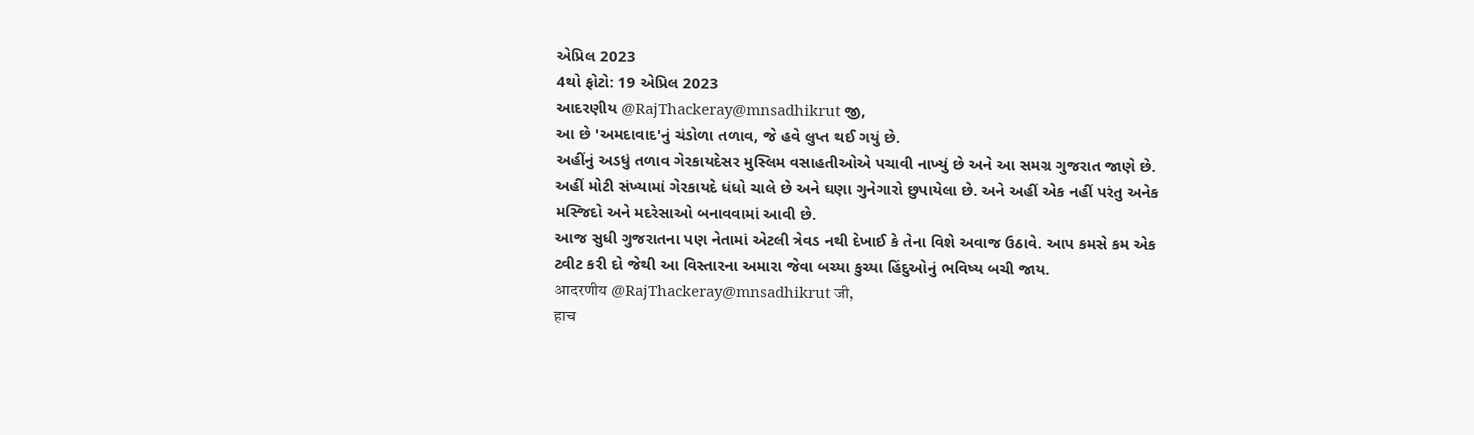એપ્રિલ 2023
4થો ફોટો: 19 એપ્રિલ 2023
આદરણીય @RajThackeray@mnsadhikrut જી,
આ છે 'અમદાવાદ'નું ચંડોળા તળાવ, જે હવે લુપ્ત થઈ ગયું છે.
અહીંનું અડધું તળાવ ગેરકાયદેસર મુસ્લિમ વસાહતીઓએ પચાવી નાખ્યું છે અને આ સમગ્ર ગુજરાત જાણે છે.
અહીં મોટી સંખ્યામાં ગેરકાયદે ધંધો ચાલે છે અને ઘણા ગુનેગારો છુપાયેલા છે. અને અહીં એક નહીં પરંતુ અનેક મસ્જિદો અને મદરેસાઓ બનાવવામાં આવી છે.
આજ સુધી ગુજરાતના પણ નેતામાં એટલી ત્રેવડ નથી દેખાઈ કે તેના વિશે અવાજ ઉઠાવે. આપ કમસે કમ એક ટ્વીટ કરી દો જેથી આ વિસ્તારના અમારા જેવા બચ્યા કુચ્યા હિંદુઓનું ભવિષ્ય બચી જાય.
आदरणीय @RajThackeray@mnsadhikrut जी,
हाच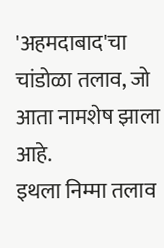'अहमदाबाद'चा चांडोळा तलाव, जो आता नामशेष झाला आहे.
इथला निम्मा तलाव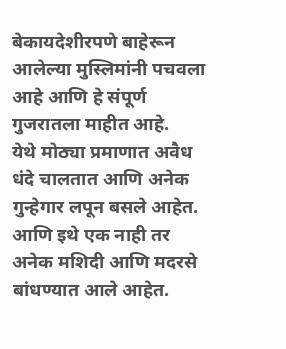बेकायदेशीरपणे बाहेरून आलेल्या मुस्लिमांनी पचवला आहे आणि हे संपूर्ण गुजरातला माहीत आहे.
येथे मोठ्या प्रमाणात अवैध धंदे चालतात आणि अनेक गुन्हेगार लपून बसले आहेत. आणि इथे एक नाही तर अनेक मशिदी आणि मदरसे बांधण्यात आले आहेत.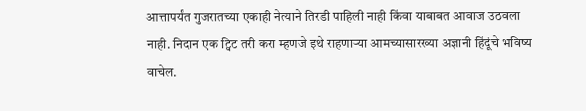आत्तापर्यंत गुजरातच्या एकाही नेत्याने तिरडी पाहिली नाही किंवा याबाबत आवाज उठवला नाही. निदान एक ट्विट तरी करा म्हणजे इथे राहणाऱ्या आमच्यासारख्या अज्ञानी हिंदूंचे भविष्य वाचेल.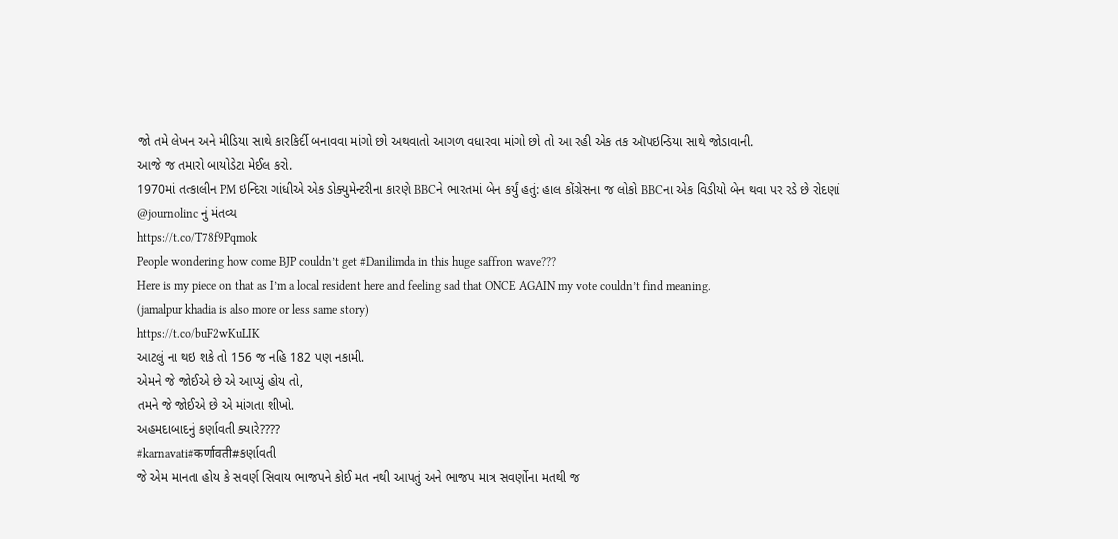જો તમે લેખન અને મીડિયા સાથે કારકિર્દી બનાવવા માંગો છો અથવાતો આગળ વધારવા માંગો છો તો આ રહી એક તક ઑપઇન્ડિયા સાથે જોડાવાની.
આજે જ તમારો બાયોડેટા મેઈલ કરો.
1970માં તત્કાલીન PM ઇન્દિરા ગાંધીએ એક ડોક્યુમેન્ટરીના કારણે BBCને ભારતમાં બેન કર્યું હતું: હાલ કોંગ્રેસના જ લોકો BBCના એક વિડીયો બેન થવા પર રડે છે રોદણાં
@journolinc નું મંતવ્ય
https://t.co/T78f9Pqmok
People wondering how come BJP couldn’t get #Danilimda in this huge saffron wave???
Here is my piece on that as I’m a local resident here and feeling sad that ONCE AGAIN my vote couldn’t find meaning.
(jamalpur khadia is also more or less same story)
https://t.co/buF2wKuLIK
આટલું ના થઇ શકે તો 156 જ નહિ 182 પણ નકામી.
એમને જે જોઈએ છે એ આપ્યું હોય તો,
તમને જે જોઈએ છે એ માંગતા શીખો.
અહમદાબાદનું કર્ણાવતી ક્યારે????
#karnavati#कर्णावती#કર્ણાવતી
જે એમ માનતા હોય કે સવર્ણ સિવાય ભાજપને કોઈ મત નથી આપતું અને ભાજપ માત્ર સવર્ણોના મતથી જ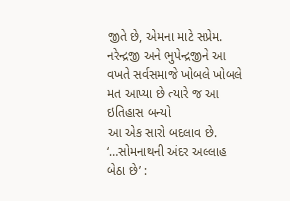જીતે છે, એમના માટે સપ્રેમ.
નરેન્દ્રજી અને ભુપેન્દ્રજીને આ વખતે સર્વસમાજે ખોબલે ખોબલે મત આપ્યા છે ત્યારે જ આ ઇતિહાસ બન્યો
આ એક સારો બદલાવ છે.
‘…સોમનાથની અંદર અલ્લાહ બેઠા છે’ :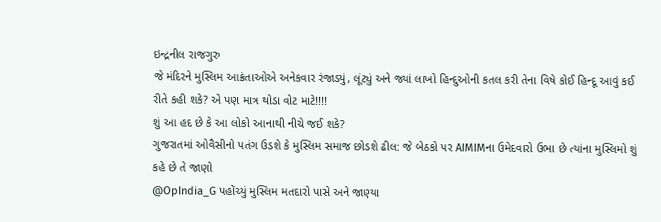ઇન્દ્રનીલ રાજગુરુ
જે મંદિરને મુસ્લિમ આક્રંતાઓએ અનેકવાર રંજાડ્યું, લૂંટ્યું અને જ્યાં લાખો હિન્દુઓની કતલ કરી તેના વિષે કોઈ હિન્દૂ આવું કઈ રીતે કહી શકે? એ પણ માત્ર થોડા વોટ માટે!!!!
શું આ હદ છે કે આ લોકો આનાથી નીચે જઈ શકે?
ગુજરાતમાં ઓવૈસીનો પતંગ ઉડશે કે મુસ્લિમ સમાજ છોડશે ઢીલ: જે બેઠકો પર AIMIMના ઉમેદવારો ઉભા છે ત્યાંના મુસ્લિમો શું કહે છે તે જાણો
@OpIndia_G પહોંચ્યું મુસ્લિમ મતદારો પાસે અને જાણ્યા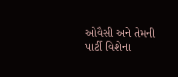ઓવૈસી અને તેમની પાર્ટી વિશેના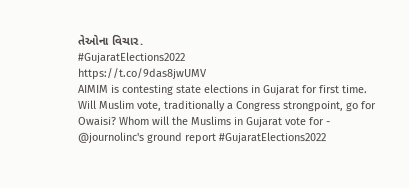તેઓના વિચાર.
#GujaratElections2022
https://t.co/9das8jwUMV
AIMIM is contesting state elections in Gujarat for first time. Will Muslim vote, traditionally a Congress strongpoint, go for Owaisi? Whom will the Muslims in Gujarat vote for - @journolinc's ground report #GujaratElections2022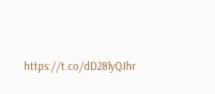https://t.co/dD28lyQJhr